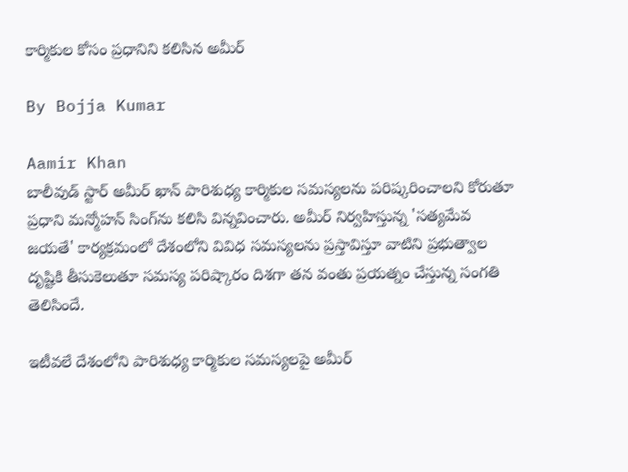కార్మికుల కోసం ప్రధానిని కలిసిన అమీర్

By Bojja Kumar

Aamir Khan
బాలీవుడ్ స్టార్ అమీర్ ఖాన్ పారిశుధ్య కార్మికుల సమస్యలను పరిష్కరించాలని కోరుతూ ప్రధాని మన్మోహన్ సింగ్‌ను కలిసి విన్నవించారు. అమీర్ నిర్వహిస్తున్న 'సత్యమేవ జయతే' కార్యక్రమంలో దేశంలోని వివిధ సమస్యలను ప్రస్తావిస్తూ వాటిని ప్రభుత్వాల దృష్టికి తీసుకెలుతూ సమస్య పరిష్కారం దిశగా తన వంతు ప్రయత్నం చేస్తున్న సంగతి తెలిసిందే.

ఇటీవలే దేశంలోని పారిశుధ్య కార్మికుల సమస్యలపై అమీర్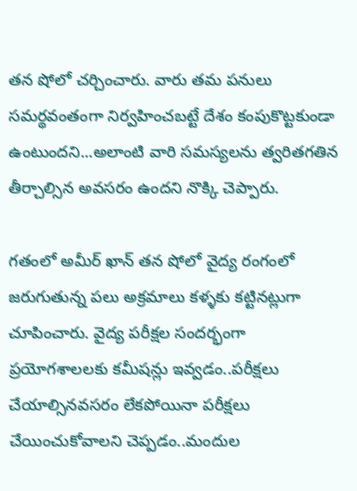తన షోలో చర్చించారు. వారు తమ పనులు సమర్థవంతంగా నిర్వహించబట్టే దేశం కంపుకొట్టకుండా ఉంటుందని...అలాంటి వారి సమస్యలను త్వరితగతిన తీర్చాల్సిన అవసరం ఉందని నొక్కి చెప్పారు.

గతంలో అమీర్ ఖాన్ తన షోలో వైద్య రంగంలో జరుగుతున్న పలు అక్రమాలు కళ్ళకు కట్టినట్లుగా చూపించారు. వైద్య పరీక్షల సందర్భంగా ప్రయోగశాలలకు కమీషన్లు ఇవ్వడం..పరీక్షలు చేయాల్సినవసరం లేకపోయినా పరీక్షలు చేయించుకోవాలని చెప్పడం..మందుల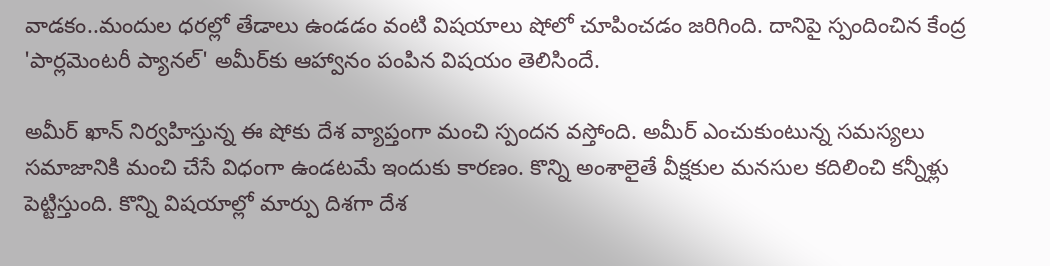వాడకం..మందుల ధరల్లో తేడాలు ఉండడం వంటి విషయాలు షోలో చూపించడం జరిగింది. దానిపై స్పందించిన కేంద్ర 'పార్లమెంటరీ ప్యానల్‌' అమీర్‌కు ఆహ్వానం పంపిన విషయం తెలిసిందే.

అమీర్ ఖాన్ నిర్వహిస్తున్న ఈ షోకు దేశ వ్యాప్తంగా మంచి స్పందన వస్తోంది. అమీర్ ఎంచుకుంటున్న సమస్యలు సమాజానికి మంచి చేసే విధంగా ఉండటమే ఇందుకు కారణం. కొన్ని అంశాలైతే వీక్షకుల మనసుల కదిలించి కన్నీళ్లు పెట్టిస్తుంది. కొన్ని విషయాల్లో మార్పు దిశగా దేశ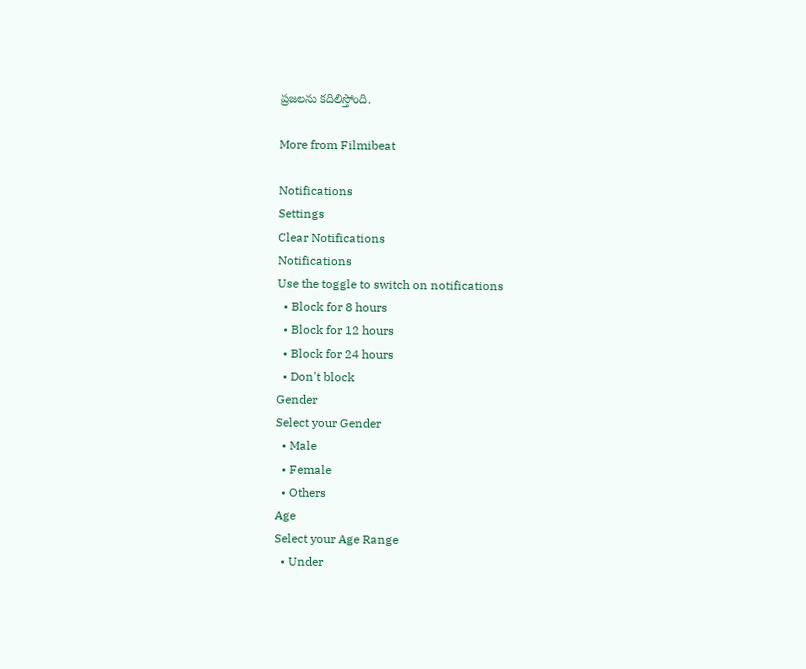ప్రజలను కదిలిస్తోంది.

More from Filmibeat

Notifications
Settings
Clear Notifications
Notifications
Use the toggle to switch on notifications
  • Block for 8 hours
  • Block for 12 hours
  • Block for 24 hours
  • Don't block
Gender
Select your Gender
  • Male
  • Female
  • Others
Age
Select your Age Range
  • Under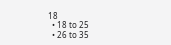18
  • 18 to 25
  • 26 to 35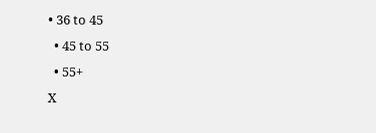• 36 to 45
  • 45 to 55
  • 55+
X